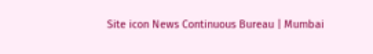Site icon News Continuous Bureau | Mumbai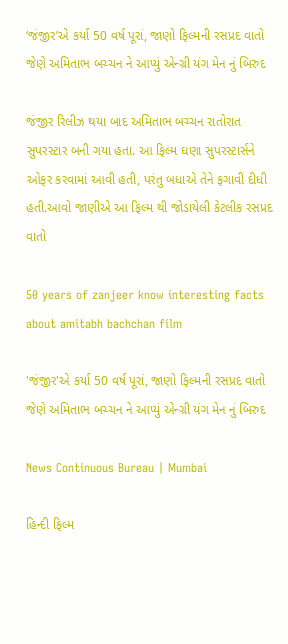‘જંજીર’એ કર્યા 50 વર્ષ પૂરાં, જાણો ફિલ્મની રસપ્રદ વાતો જેણે અમિતાભ બચ્ચન ને આપ્યું એન્ગ્રી યંગ મેન નું બિરુદ

જંજીર રિલીઝ થયા બાદ અમિતાભ બચ્ચન રાતોરાત સુપરસ્ટાર બની ગયા હતા. આ ફિલ્મ ઘણા સુપરસ્ટાર્સને ઓફર કરવામાં આવી હતી, પરંતુ બધાએ તેને ફગાવી દીધી હતી.આવો જાણીએ આ ફિલ્મ થી જોડાયેલી કેટલીક રસપ્રદ વાતો

50 years of zanjeer know interesting facts about amitabh bachchan film

'જંજીર'એ કર્યા 50 વર્ષ પૂરાં, જાણો ફિલ્મની રસપ્રદ વાતો જેણે અમિતાભ બચ્ચન ને આપ્યું એન્ગ્રી યંગ મેન નું બિરુદ

News Continuous Bureau | Mumbai

હિન્દી ફિલ્મ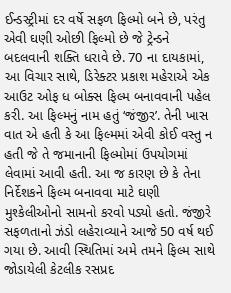ઈન્ડસ્ટ્રીમાં દર વર્ષે સફળ ફિલ્મો બને છે, પરંતુ એવી ઘણી ઓછી ફિલ્મો છે જે ટ્રેન્ડને બદલવાની શક્તિ ધરાવે છે. 70 ના દાયકામાં, આ વિચાર સાથે, ડિરેક્ટર પ્રકાશ મહેરાએ એક આઉટ ઓફ ધ બોક્સ ફિલ્મ બનાવવાની પહેલ કરી. આ ફિલ્મનું નામ હતું ‘જંજીર’. તેની ખાસ વાત એ હતી કે આ ફિલ્મમાં એવી કોઈ વસ્તુ ન હતી જે તે જમાનાની ફિલ્મોમાં ઉપયોગમાં લેવામાં આવી હતી. આ જ કારણ છે કે તેના નિર્દેશકને ફિલ્મ બનાવવા માટે ઘણી મુશ્કેલીઓનો સામનો કરવો પડ્યો હતો. જંજીરે સફળતાનો ઝંડો લહેરાવ્યાને આજે 50 વર્ષ થઈ ગયા છે. આવી સ્થિતિમાં અમે તમને ફિલ્મ સાથે જોડાયેલી કેટલીક રસપ્રદ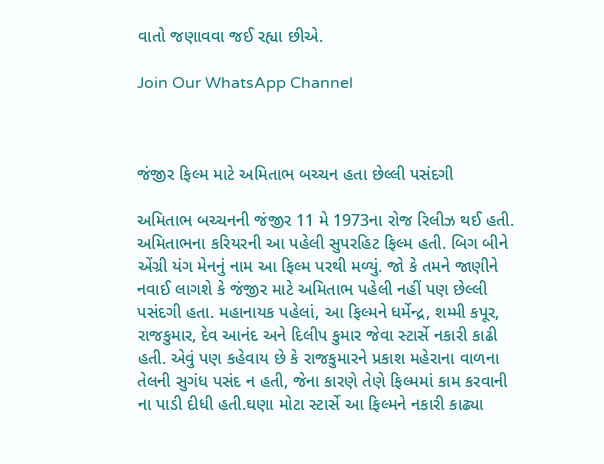વાતો જણાવવા જઈ રહ્યા છીએ.

Join Our WhatsApp Channel



જંજીર ફિલ્મ માટે અમિતાભ બચ્ચન હતા છેલ્લી પસંદગી

અમિતાભ બચ્ચનની જંજીર 11 મે 1973ના રોજ રિલીઝ થઈ હતી. અમિતાભના કરિયરની આ પહેલી સુપરહિટ ફિલ્મ હતી. બિગ બીને એંગ્રી યંગ મેનનું નામ આ ફિલ્મ પરથી મળ્યું. જો કે તમને જાણીને નવાઈ લાગશે કે જંજીર માટે અમિતાભ પહેલી નહીં પણ છેલ્લી પસંદગી હતા. મહાનાયક પહેલાં, આ ફિલ્મને ધર્મેન્દ્ર, શમ્મી કપૂર, રાજકુમાર, દેવ આનંદ અને દિલીપ કુમાર જેવા સ્ટાર્સે નકારી કાઢી હતી. એવું પણ કહેવાય છે કે રાજકુમારને પ્રકાશ મહેરાના વાળના તેલની સુગંધ પસંદ ન હતી, જેના કારણે તેણે ફિલ્મમાં કામ કરવાની ના પાડી દીધી હતી.ઘણા મોટા સ્ટાર્સે આ ફિલ્મને નકારી કાઢ્યા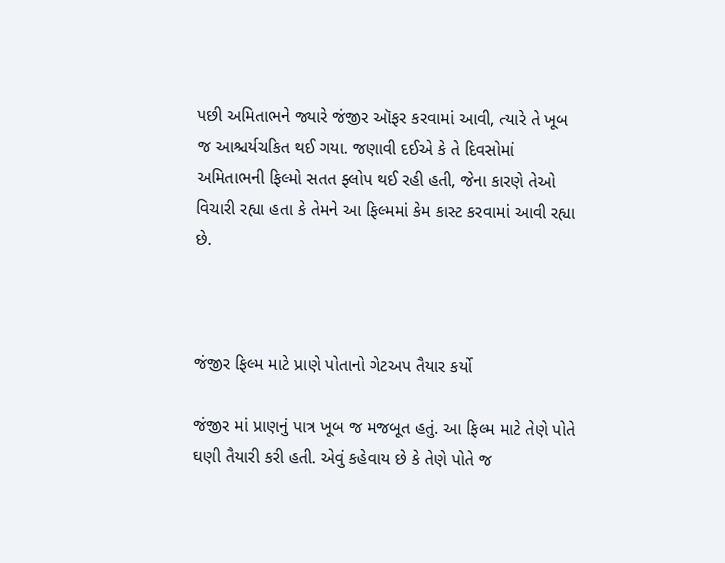પછી અમિતાભને જ્યારે જંજીર ઑફર કરવામાં આવી, ત્યારે તે ખૂબ જ આશ્ચર્યચકિત થઈ ગયા. જણાવી દઈએ કે તે દિવસોમાં અમિતાભની ફિલ્મો સતત ફ્લોપ થઈ રહી હતી, જેના કારણે તેઓ વિચારી રહ્યા હતા કે તેમને આ ફિલ્મમાં કેમ કાસ્ટ કરવામાં આવી રહ્યા છે.



જંજીર ફિલ્મ માટે પ્રાણે પોતાનો ગેટઅપ તૈયાર કર્યો

જંજીર માં પ્રાણનું પાત્ર ખૂબ જ મજબૂત હતું. આ ફિલ્મ માટે તેણે પોતે ઘણી તૈયારી કરી હતી. એવું કહેવાય છે કે તેણે પોતે જ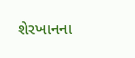શેરખાનના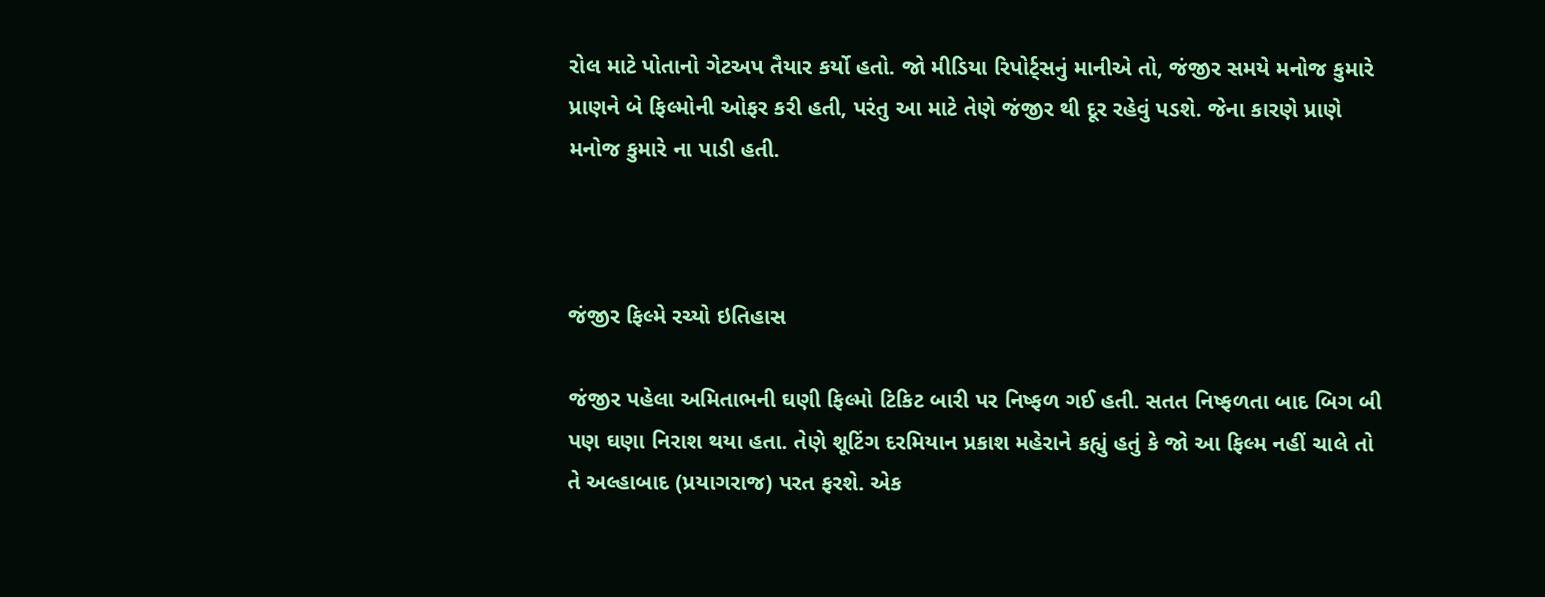રોલ માટે પોતાનો ગેટઅપ તૈયાર કર્યો હતો. જો મીડિયા રિપોર્ટ્સનું માનીએ તો, જંજીર સમયે મનોજ કુમારે પ્રાણને બે ફિલ્મોની ઓફર કરી હતી, પરંતુ આ માટે તેણે જંજીર થી દૂર રહેવું પડશે. જેના કારણે પ્રાણે  મનોજ કુમારે ના પાડી હતી.



જંજીર ફિલ્મે રચ્યો ઇતિહાસ

જંજીર પહેલા અમિતાભની ઘણી ફિલ્મો ટિકિટ બારી પર નિષ્ફળ ગઈ હતી. સતત નિષ્ફળતા બાદ બિગ બી પણ ઘણા નિરાશ થયા હતા. તેણે શૂટિંગ દરમિયાન પ્રકાશ મહેરાને કહ્યું હતું કે જો આ ફિલ્મ નહીં ચાલે તો તે અલ્હાબાદ (પ્રયાગરાજ) પરત ફરશે. એક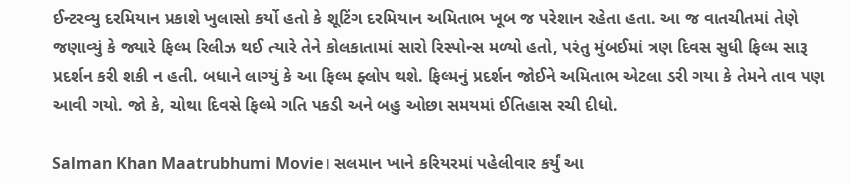ઈન્ટરવ્યુ દરમિયાન પ્રકાશે ખુલાસો કર્યો હતો કે શૂટિંગ દરમિયાન અમિતાભ ખૂબ જ પરેશાન રહેતા હતા. આ જ વાતચીતમાં તેણે જણાવ્યું કે જ્યારે ફિલ્મ રિલીઝ થઈ ત્યારે તેને કોલકાતામાં સારો રિસ્પોન્સ મળ્યો હતો, પરંતુ મુંબઈમાં ત્રણ દિવસ સુધી ફિલ્મ સારૂ પ્રદર્શન કરી શકી ન હતી. બધાને લાગ્યું કે આ ફિલ્મ ફ્લોપ થશે. ફિલ્મનું પ્રદર્શન જોઈને અમિતાભ એટલા ડરી ગયા કે તેમને તાવ પણ આવી ગયો. જો કે, ચોથા દિવસે ફિલ્મે ગતિ પકડી અને બહુ ઓછા સમયમાં ઈતિહાસ રચી દીધો.

Salman Khan Maatrubhumi Movie। સલમાન ખાને કરિયરમાં પહેલીવાર કર્યું આ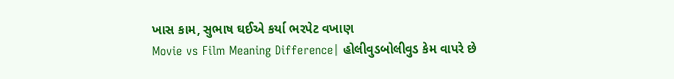ખાસ કામ, સુભાષ ઘઈએ કર્યા ભરપેટ વખાણ
Movie vs Film Meaning Difference| હોલીવુડબોલીવુડ કેમ વાપરે છે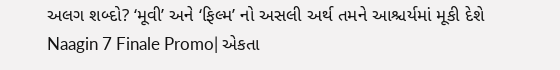અલગ શબ્દો? ‘મૂવી’ અને ‘ફિલ્મ’ નો અસલી અર્થ તમને આશ્ચર્યમાં મૂકી દેશે
Naagin 7 Finale Promo| એકતા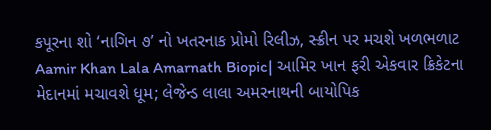કપૂરના શો ‘નાગિન ૭’ નો ખતરનાક પ્રોમો રિલીઝ, સ્ક્રીન પર મચશે ખળભળાટ
Aamir Khan Lala Amarnath Biopic| આમિર ખાન ફરી એકવાર ક્રિકેટના મેદાનમાં મચાવશે ધૂમ; લેજેન્ડ લાલા અમરનાથની બાયોપિક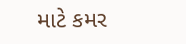માટે કમર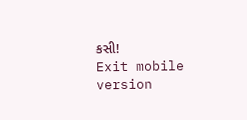કસી!
Exit mobile version